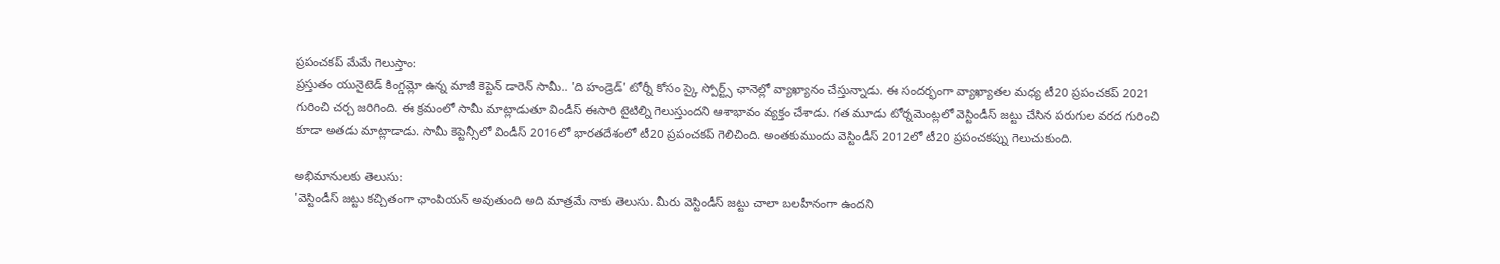ప్రపంచకప్ మేమే గెలుస్తాం:
ప్రస్తుతం యునైటెడ్ కింగ్డమ్లో ఉన్న మాజీ కెప్టెన్ డారెన్ సామీ.. 'ది హండ్రెడ్' టోర్నీ కోసం స్కై స్పోర్ట్స్ ఛానెల్లో వ్యాఖ్యానం చేస్తున్నాడు. ఈ సందర్భంగా వ్యాఖ్యాతల మధ్య టీ20 ప్రపంచకప్ 2021 గురించి చర్చ జరిగింది. ఈ క్రమంలో సామీ మాట్లాడుతూ విండీస్ ఈసారి టైటిల్ని గెలుస్తుందని ఆశాభావం వ్యక్తం చేశాడు. గత మూడు టోర్నమెంట్లలో వెస్టిండీస్ జట్టు చేసిన పరుగుల వరద గురించి కూడా అతడు మాట్లాడాడు. సామీ కెప్టెన్సీలో విండీస్ 2016లో భారతదేశంలో టీ20 ప్రపంచకప్ గెలిచింది. అంతకుముందు వెస్టిండీస్ 2012లో టీ20 ప్రపంచకప్ను గెలుచుకుంది.

అభిమానులకు తెలుసు:
'వెస్టిండీస్ జట్టు కచ్చితంగా ఛాంపియన్ అవుతుంది అది మాత్రమే నాకు తెలుసు. మీరు వెస్టిండీస్ జట్టు చాలా బలహీనంగా ఉందని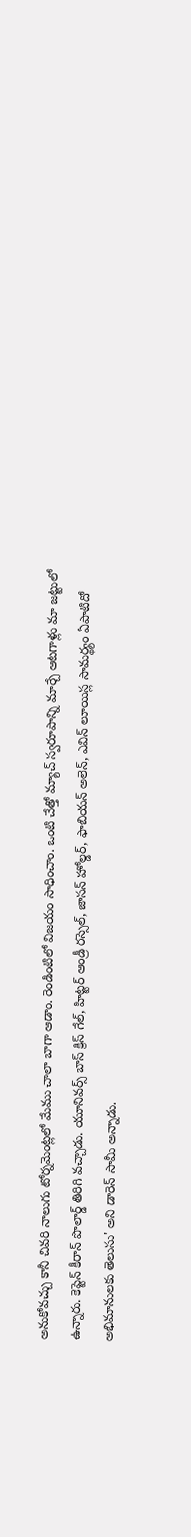అనుకోవచ్చు కానీ చివరి నాలుగు టోర్నమెంట్లలో మేము చాలా బాగా ఆడాం. రెండింటిలో విజయం సాధించాం. ఒంటి చేత్తో మ్యాచ్ స్వరూపాన్ని మార్చే ఆటగాళ్లు మా జట్టులో ఉన్నారు. కెప్టెన్ కీరాన్ పొలార్డ్ తిరిగి వచ్చాడు. యూనివర్స్ బాస్ క్రిస్ గేల్, హిట్టర్ ఆండ్రీ రస్సెల్, జాసన్ హోల్డర్, ఫాబియన్ అలెన్, ఎవిన్ లూయిస్ల సామర్థ్యం ఏపాటిదో అభిమానులకు తెలుసు' అని డారెన్ సామీ అన్నాడు.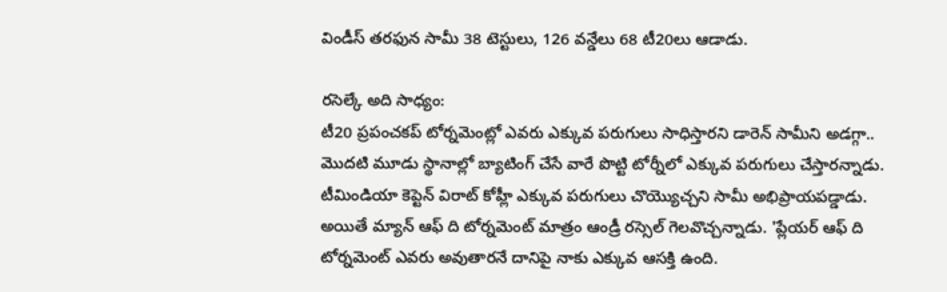విండీస్ తరఫున సామీ 38 టెస్టులు, 126 వన్డేలు 68 టీ20లు ఆడాడు.

రసెల్కే అది సాధ్యం:
టీ20 ప్రపంచకప్ టోర్నమెంట్లో ఎవరు ఎక్కువ పరుగులు సాధిస్తారని డారెన్ సామీని అడగ్గా.. మొదటి మూడు స్థానాల్లో బ్యాటింగ్ చేసే వారే పొట్టి టోర్నీలో ఎక్కువ పరుగులు చేస్తారన్నాడు. టీమిండియా కెప్టెన్ విరాట్ కోహ్లీ ఎక్కువ పరుగులు చొయ్యొచ్చని సామీ అభిప్రాయపడ్డాడు. అయితే మ్యాన్ ఆఫ్ ది టోర్నమెంట్ మాత్రం ఆండ్రీ రస్సెల్ గెలవొచ్చన్నాడు. 'ప్లేయర్ ఆఫ్ ది టోర్నమెంట్ ఎవరు అవుతారనే దానిపై నాకు ఎక్కువ ఆసక్తి ఉంది.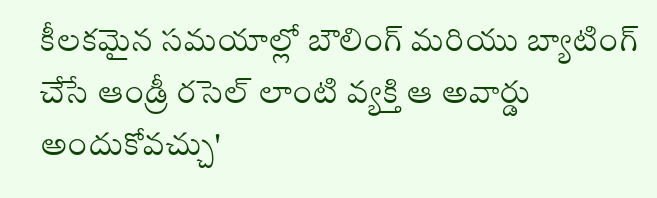కీలకమైన సమయాల్లో బౌలింగ్ మరియు బ్యాటింగ్ చేసే ఆండ్రీ రసెల్ లాంటి వ్యక్తి ఆ అవార్డు అందుకోవచ్చు'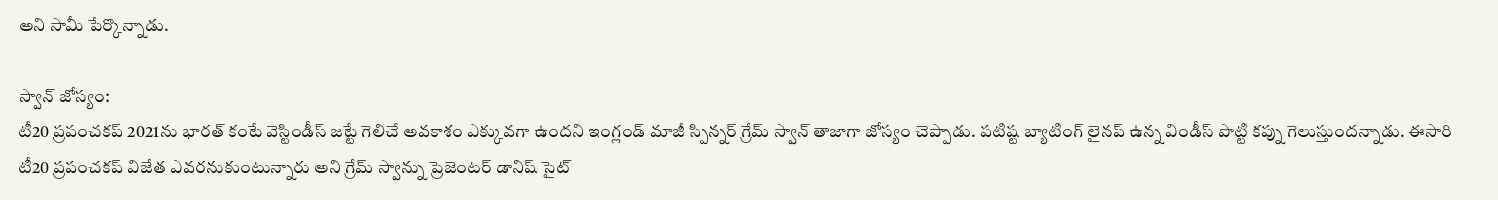అని సామీ పేర్కొన్నాడు.

స్వాన్ జోస్యం:
టీ20 ప్రపంచకప్ 2021ను భారత్ కంటే వెస్టిండీస్ జట్టే గెలిచే అవకాశం ఎక్కువగా ఉందని ఇంగ్లండ్ మాజీ స్పిన్నర్ గ్రేమ్ స్వాన్ తాజాగా జోస్యం చెప్పాడు. పటిష్ట బ్యాటింగ్ లైనప్ ఉన్న విండీస్ పొట్టి కప్ను గెలుస్తుందన్నాడు. ఈసారి టీ20 ప్రపంచకప్ విజేత ఎవరనుకుంటున్నారు అని గ్రేమ్ స్వాన్ను ప్రెజెంటర్ డానిష్ సైట్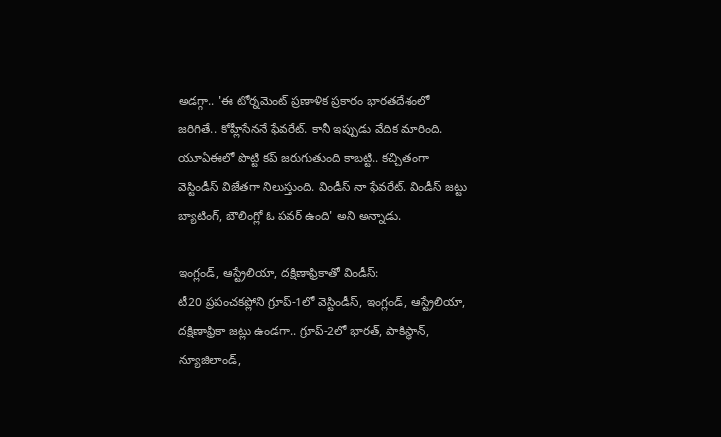అడగ్గా.. 'ఈ టోర్నమెంట్ ప్రణాళిక ప్రకారం భారతదేశంలో జరిగితే.. కోహ్లీసేననే ఫేవరేట్. కానీ ఇప్పుడు వేదిక మారింది. యూఏఈలో పొట్టి కప్ జరుగుతుంది కాబట్టి.. కచ్చితంగా వెస్టిండీస్ విజేతగా నిలుస్తుంది. విండీస్ నా ఫేవరేట్. విండీస్ జట్టు బ్యాటింగ్, బౌలింగ్లో ఓ పవర్ ఉంది' అని అన్నాడు.

ఇంగ్లండ్, ఆస్ట్రేలియా, దక్షిణాఫ్రికాతో విండీస్:
టీ20 ప్రపంచకప్లోని గ్రూప్-1లో వెస్టిండీస్, ఇంగ్లండ్, ఆస్ట్రేలియా, దక్షిణాఫ్రికా జట్లు ఉండగా.. గ్రూప్-2లో భారత్, పాకిస్థాన్, న్యూజిలాండ్,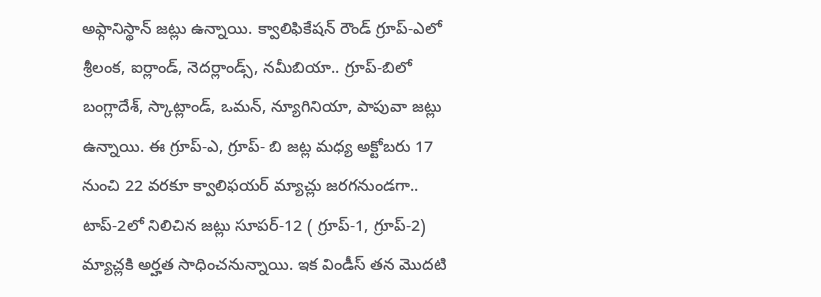అఫ్గానిస్థాన్ జట్లు ఉన్నాయి. క్వాలిఫికేషన్ రౌండ్ గ్రూప్-ఎలో శ్రీలంక, ఐర్లాండ్, నెదర్లాండ్స్, నమీబియా.. గ్రూప్-బిలో బంగ్లాదేశ్, స్కాట్లాండ్, ఒమన్, న్యూగినియా, పాపువా జట్లు ఉన్నాయి. ఈ గ్రూప్-ఎ, గ్రూప్- బి జట్ల మధ్య అక్టోబరు 17 నుంచి 22 వరకూ క్వాలిఫయర్ మ్యాచ్లు జరగనుండగా.. టాప్-2లో నిలిచిన జట్లు సూపర్-12 ( గ్రూప్-1, గ్రూప్-2) మ్యాచ్లకి అర్హత సాధించనున్నాయి. ఇక విండీస్ తన మొదటి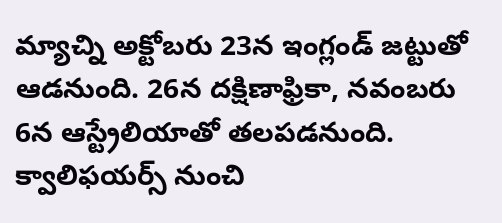మ్యాచ్ని అక్టోబరు 23న ఇంగ్లండ్ జట్టుతో ఆడనుంది. 26న దక్షిణాఫ్రికా, నవంబరు 6న ఆస్ట్రేలియాతో తలపడనుంది. క్వాలిఫయర్స్ నుంచి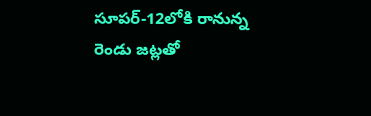సూపర్-12లోకి రానున్న రెండు జట్లతో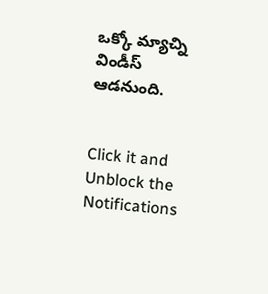ఒక్కో మ్యాచ్ని విండీస్ ఆడనుంది.


Click it and Unblock the Notifications